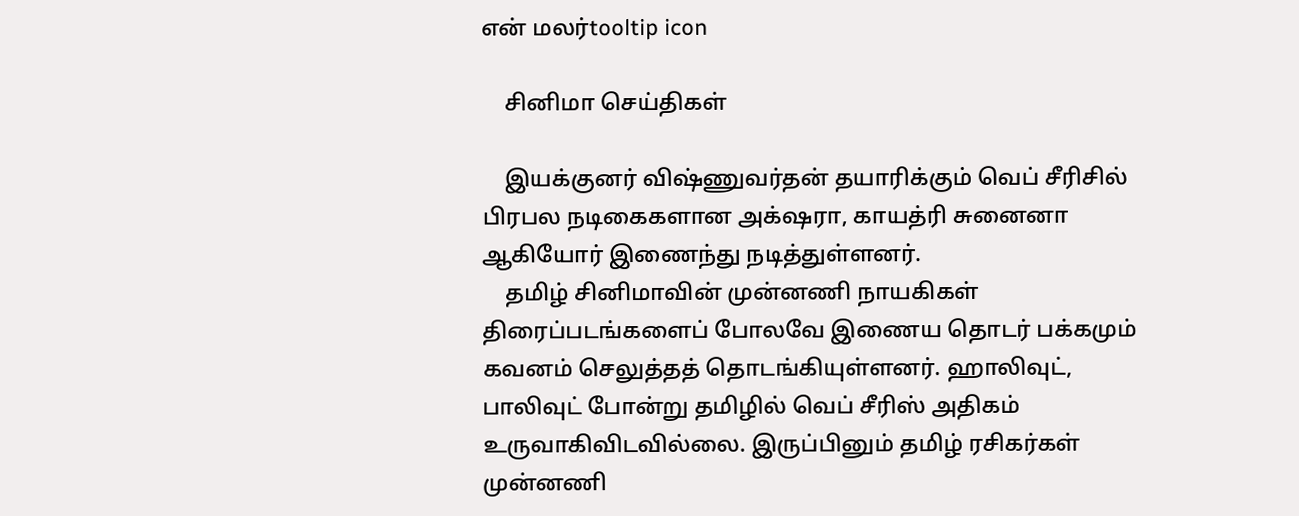என் மலர்tooltip icon

    சினிமா செய்திகள்

    இயக்குனர் விஷ்ணுவர்தன் தயாரிக்கும் வெப் சீரிசில் பிரபல நடிகைகளான அக்‌ஷரா, காயத்ரி சுனைனா ஆகியோர் இணைந்து நடித்துள்ளனர்.
    தமிழ் சினிமாவின் முன்னணி நாயகிகள் திரைப்படங்களைப் போலவே இணைய தொடர் பக்கமும் கவனம் செலுத்தத் தொடங்கியுள்ளனர். ஹாலிவுட், பாலிவுட் போன்று தமிழில் வெப் சீரிஸ் அதிகம் உருவாகிவிடவில்லை. இருப்பினும் தமிழ் ரசிகர்கள் முன்னணி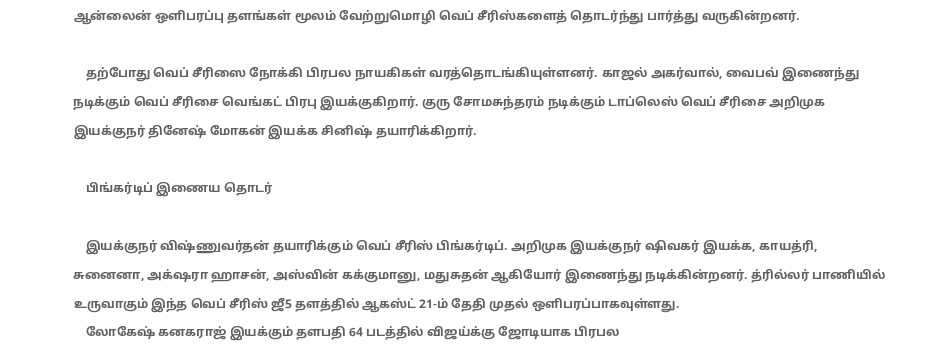ஆன்லைன் ஒளிபரப்பு தளங்கள் மூலம் வேற்றுமொழி வெப் சீரிஸ்களைத் தொடர்ந்து பார்த்து வருகின்றனர்.

    தற்போது வெப் சீரிஸை நோக்கி பிரபல நாயகிகள் வரத்தொடங்கியுள்ளனர். காஜல் அகர்வால், வைபவ் இணைந்து நடிக்கும் வெப் சீரிசை வெங்கட் பிரபு இயக்குகிறார். குரு சோமசுந்தரம் நடிக்கும் டாப்லெஸ் வெப் சீரிசை அறிமுக இயக்குநர் தினேஷ் மோகன் இயக்க சினிஷ் தயாரிக்கிறார்.

    பிங்கர்டிப் இணைய தொடர்

    இயக்குநர் விஷ்ணுவர்தன் தயாரிக்கும் வெப் சீரிஸ் பிங்கர்டிப். அறிமுக இயக்குநர் ஷிவகர் இயக்க, காயத்ரி, சுனைனா, அக்‌ஷரா ஹாசன், அஸ்வின் கக்குமானு, மதுசுதன் ஆகியோர் இணைந்து நடிக்கின்றனர். த்ரில்லர் பாணியில் உருவாகும் இந்த வெப் சீரிஸ் ஜீ5 தளத்தில் ஆகஸ்ட் 21-ம் தேதி முதல் ஒளிபரப்பாகவுள்ளது.
    லோகேஷ் கனகராஜ் இயக்கும் தளபதி 64 படத்தில் விஜய்க்கு ஜோடியாக பிரபல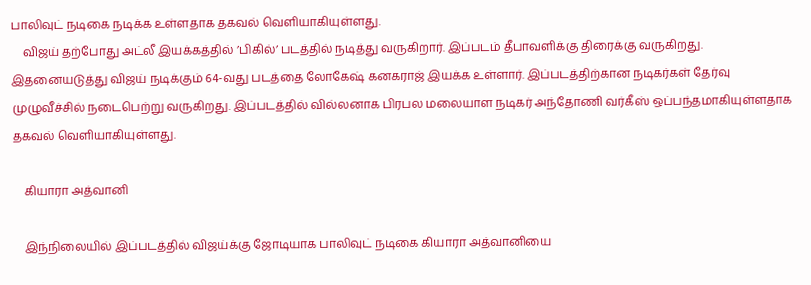பாலிவுட் நடிகை நடிக்க உள்ளதாக தகவல் வெளியாகியுள்ளது.
    விஜய் தற்போது அட்லீ இயக்கத்தில் ’பிகில்’ படத்தில் நடித்து வருகிறார். இப்படம் தீபாவளிக்கு திரைக்கு வருகிறது. இதனையடுத்து விஜய் நடிக்கும் 64-வது படத்தை லோகேஷ் கனகராஜ் இயக்க உள்ளார். இப்படத்திற்கான நடிகர்கள் தேர்வு முழுவீச்சில் நடைபெற்று வருகிறது. இப்படத்தில் வில்லனாக பிரபல மலையாள நடிகர் அந்தோணி வர்கீஸ் ஒப்பந்தமாகியுள்ளதாக தகவல் வெளியாகியுள்ளது.

    கியாரா அத்வானி

    இந்நிலையில் இப்படத்தில் விஜய்க்கு ஜோடியாக பாலிவுட் நடிகை கியாரா அத்வானியை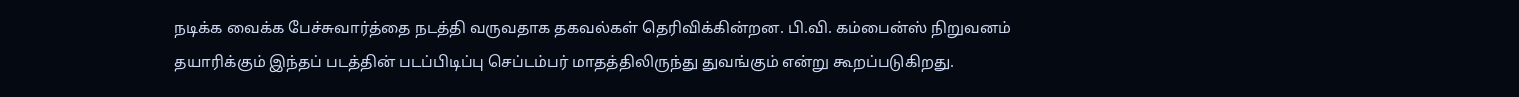நடிக்க வைக்க பேச்சுவார்த்தை நடத்தி வருவதாக தகவல்கள் தெரிவிக்கின்றன. பி.வி. கம்பைன்ஸ் நிறுவனம் தயாரிக்கும் இந்தப் படத்தின் படப்பிடிப்பு செப்டம்பர் மாதத்திலிருந்து துவங்கும் என்று கூறப்படுகிறது.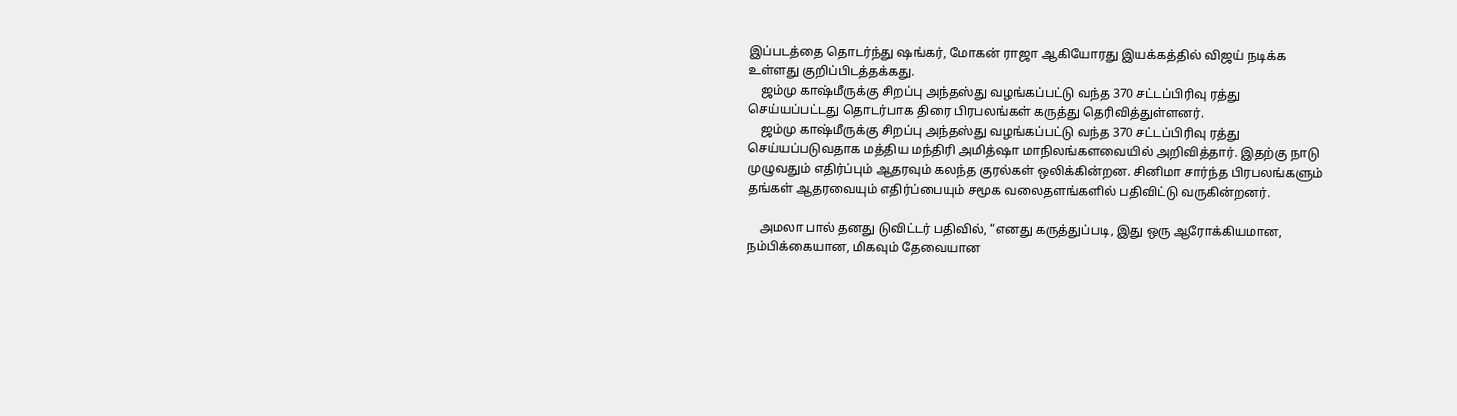இப்படத்தை தொடர்ந்து ஷங்கர், மோகன் ராஜா ஆகியோரது இயக்கத்தில் விஜய் நடிக்க உள்ளது குறிப்பிடத்தக்கது.
    ஜம்மு காஷ்மீருக்கு சிறப்பு அந்தஸ்து வழங்கப்பட்டு வந்த 370 சட்டப்பிரிவு ரத்து செய்யப்பட்டது தொடர்பாக திரை பிரபலங்கள் கருத்து தெரிவித்துள்ளனர்.
    ஜம்மு காஷ்மீருக்கு சிறப்பு அந்தஸ்து வழங்கப்பட்டு வந்த 370 சட்டப்பிரிவு ரத்து செய்யப்படுவதாக மத்திய மந்திரி அமித்ஷா மாநிலங்களவையில் அறிவித்தார். இதற்கு நாடு முழுவதும் எதிர்ப்பும் ஆதரவும் கலந்த குரல்கள் ஒலிக்கின்றன. சினிமா சார்ந்த பிரபலங்களும் தங்கள் ஆதரவையும் எதிர்ப்பையும் சமூக வலைதளங்களில் பதிவிட்டு வருகின்றனர்.

    அமலா பால் தனது டுவிட்டர் பதிவில், “எனது கருத்துப்படி, இது ஒரு ஆரோக்கியமான, நம்பிக்கையான, மிகவும் தேவையான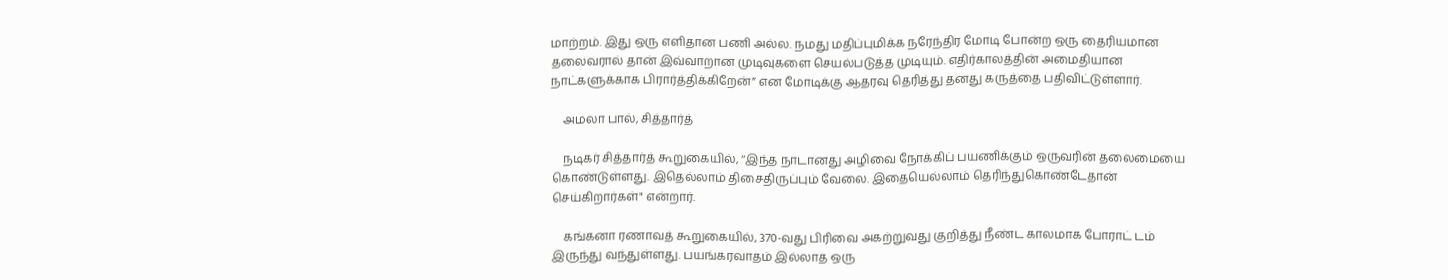மாற்றம். இது ஒரு எளிதான பணி அல்ல. நமது மதிப்புமிக்க நரேந்திர மோடி போன்ற ஒரு தைரியமான தலைவரால் தான் இவ்வாறான முடிவுகளை செயல்படுத்த முடியும். எதிர்காலத்தின் அமைதியான நாட்களுக்காக பிரார்த்திக்கிறேன்” என மோடிக்கு ஆதரவு தெரித்து தனது கருத்தை பதிவிட்டுள்ளார்.

    அமலா பால், சித்தார்த்

    நடிகர் சித்தார்த் கூறுகையில், ‘‘இந்த நாடானது அழிவை நோக்கிப் பயணிக்கும் ஒருவரின் தலைமையை கொண்டுள்ளது. இதெல்லாம் திசைதிருப்பும் வேலை. இதையெல்லாம் தெரிந்துகொண்டேதான் செய்கிறார்கள்" என்றார்.

    கங்கனா ரணாவத் கூறுகையில், 370-வது பிரிவை அகற்றுவது குறித்து நீண்ட காலமாக போராட் டம் இருந்து வந்துள்ளது. பயங்கரவாதம் இல்லாத ஒரு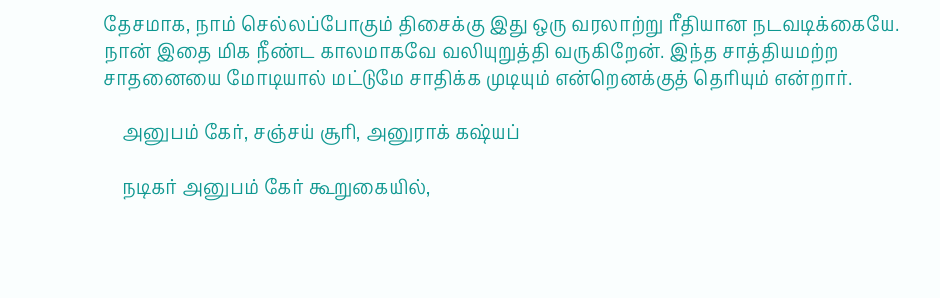தேசமாக, நாம் செல்லப்போகும் திசைக்கு இது ஒரு வரலாற்று ரீதியான நடவடிக்கையே. நான் இதை மிக நீண்ட காலமாகவே வலியுறுத்தி வருகிறேன். இந்த சாத்தியமற்ற சாதனையை மோடியால் மட்டுமே சாதிக்க முடியும் என்றெனக்குத் தெரியும் என்றார்.

    அனுபம் கேர், சஞ்சய் சூரி, அனுராக் கஷ்யப்

    நடிகர் அனுபம் கேர் கூறுகையில்,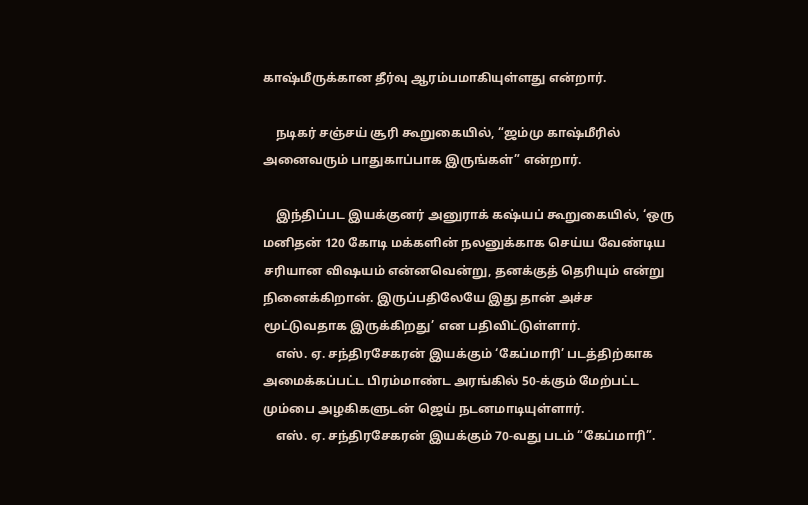காஷ்மீருக்கான தீர்வு ஆரம்பமாகியுள்ளது என்றார்.

    நடிகர் சஞ்சய் சூரி கூறுகையில், “ஜம்மு காஷ்மீரில் அனைவரும் பாதுகாப்பாக இருங்கள்” என்றார்.

    இந்திப்பட இயக்குனர் அனுராக் கஷ்யப் கூறுகையில், ‘ஒரு மனிதன் 120 கோடி மக்களின் நலனுக்காக செய்ய வேண்டிய சரியான வி‌ஷயம் என்னவென்று, தனக்குத் தெரியும் என்று நினைக்கிறான். இருப்பதிலேயே இது தான் அச்ச மூட்டுவதாக இருக்கிறது’ என பதிவிட்டுள்ளார்.
    எஸ். ஏ. சந்திரசேகரன் இயக்கும் ‘கேப்மாரி’ படத்திற்காக அமைக்கப்பட்ட பிரம்மாண்ட அரங்கில் 50-க்கும் மேற்பட்ட மும்பை அழகிகளுடன் ஜெய் நடனமாடியுள்ளார்.
    எஸ். ஏ. சந்திரசேகரன் இயக்கும் 70-வது படம் “கேப்மாரி”.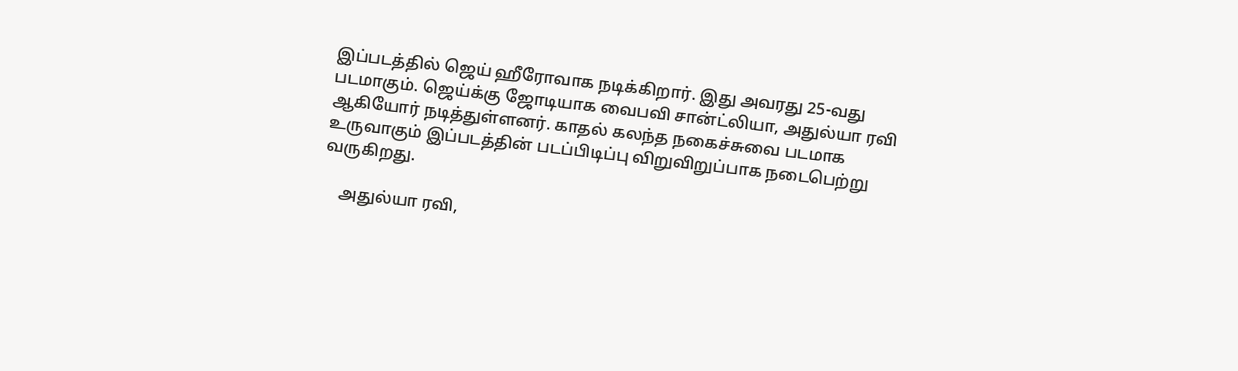இப்படத்தில் ஜெய் ஹீரோவாக நடிக்கிறார். இது அவரது 25-வது படமாகும். ஜெய்க்கு ஜோடியாக வைபவி சான்ட்லியா, அதுல்யா ரவி ஆகியோர் நடித்துள்ளனர். காதல் கலந்த நகைச்சுவை படமாக உருவாகும் இப்படத்தின் படப்பிடிப்பு விறுவிறுப்பாக நடைபெற்று வருகிறது.

    அதுல்யா ரவி,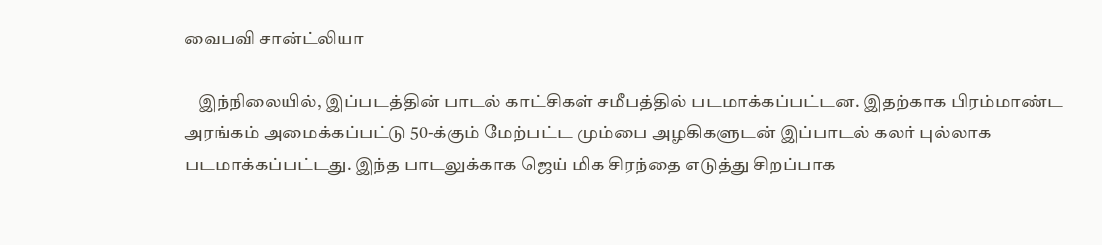வைபவி சான்ட்லியா

    இந்நிலையில், இப்படத்தின் பாடல் காட்சிகள் சமீபத்தில் படமாக்கப்பட்டன. இதற்காக பிரம்மாண்ட அரங்கம் அமைக்கப்பட்டு 50-க்கும் மேற்பட்ட மும்பை அழகிகளுடன் இப்பாடல் கலர் புல்லாக படமாக்கப்பட்டது. இந்த பாடலுக்காக ஜெய் மிக சிரந்தை எடுத்து சிறப்பாக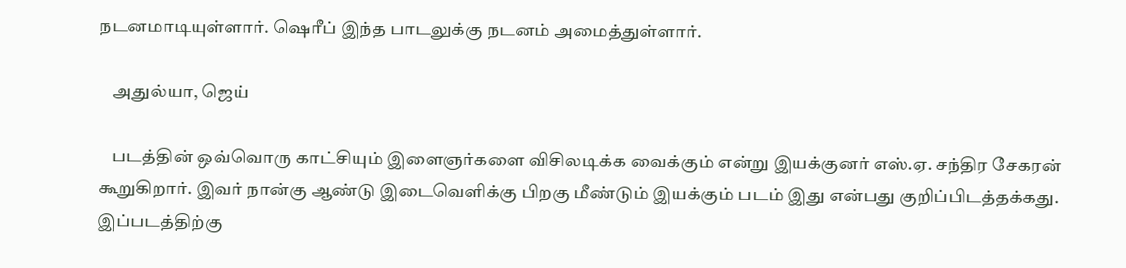நடனமாடியுள்ளார். ஷெரீப் இந்த பாடலுக்கு நடனம் அமைத்துள்ளார்.

    அதுல்யா, ஜெய்

    படத்தின் ஒவ்வொரு காட்சியும் இளைஞர்களை விசிலடிக்க வைக்கும் என்று இயக்குனர் எஸ்.ஏ. சந்திர சேகரன் கூறுகிறார். இவர் நான்கு ஆண்டு இடைவெளிக்கு பிறகு மீண்டும் இயக்கும் படம் இது என்பது குறிப்பிடத்தக்கது. இப்படத்திற்கு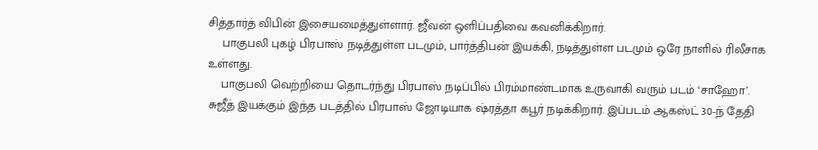சித்தார்த் விபின் இசையமைத்துள்ளார். ஜீவன் ஒளிப்பதிவை கவனிக்கிறார்.
    பாகுபலி புகழ் பிரபாஸ் நடித்துள்ள படமும், பார்த்திபன் இயக்கி, நடித்துள்ள படமும் ஒரே நாளில் ரிலீசாக உள்ளது.
    பாகுபலி வெற்றியை தொடர்ந்து பிரபாஸ் நடிப்பில் பிரம்மாண்டமாக உருவாகி வரும் படம் ‘சாஹோ’. சுஜீத் இயக்கும் இந்த படத்தில் பிரபாஸ் ஜோடியாக ‌ஷ்ரத்தா கபூர் நடிக்கிறார். இப்படம் ஆகஸ்ட் 30-ந் தேதி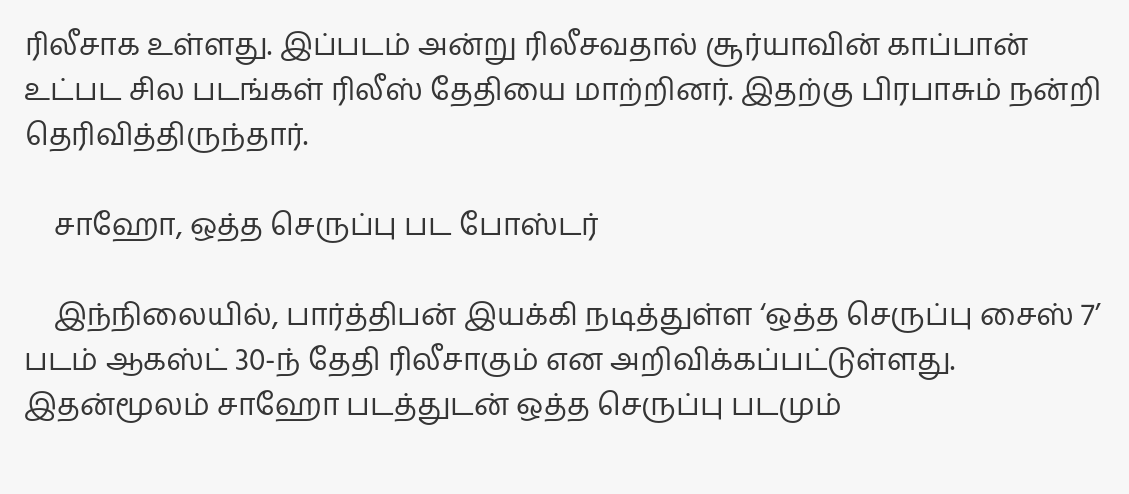ரிலீசாக உள்ளது. இப்படம் அன்று ரிலீசவதால் சூர்யாவின் காப்பான் உட்பட சில படங்கள் ரிலீஸ் தேதியை மாற்றினர். இதற்கு பிரபாசும் நன்றி தெரிவித்திருந்தார்.

    சாஹோ, ஒத்த செருப்பு பட போஸ்டர்

    இந்நிலையில், பார்த்திபன் இயக்கி நடித்துள்ள ‘ஒத்த செருப்பு சைஸ் 7’ படம் ஆகஸ்ட் 30-ந் தேதி ரிலீசாகும் என அறிவிக்கப்பட்டுள்ளது. இதன்மூலம் சாஹோ படத்துடன் ஒத்த செருப்பு படமும்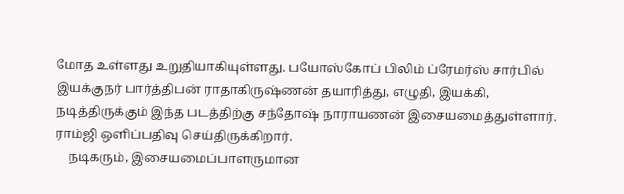மோத உள்ளது உறுதியாகியுள்ளது. பயோஸ்கோப் பிலிம் ப்ரேமர்ஸ் சார்பில் இயக்குநர் பார்த்திபன் ராதாகிருஷ்ணன் தயாரித்து, எழுதி, இயக்கி, நடித்திருக்கும் இந்த படத்திற்கு சந்தோஷ் நாராயணன் இசையமைத்துள்ளார். ராம்ஜி ஒளிப்பதிவு செய்திருக்கிறார்.
    நடிகரும், இசையமைப்பாளருமான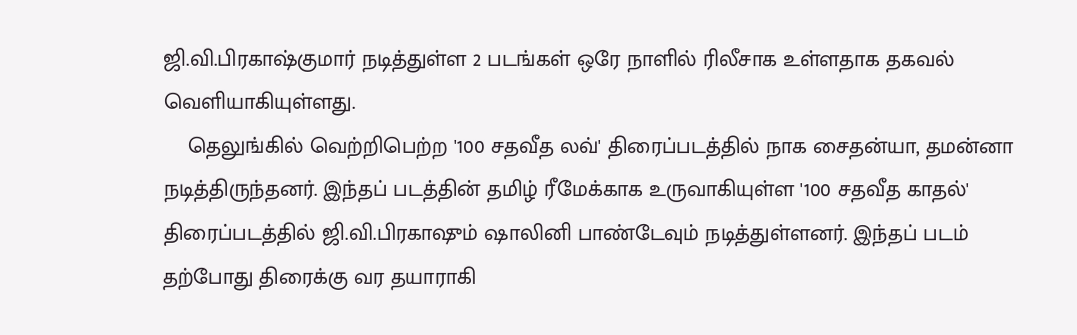ஜி.வி.பிரகாஷ்குமார் நடித்துள்ள 2 படங்கள் ஒரே நாளில் ரிலீசாக உள்ளதாக தகவல் வெளியாகியுள்ளது.
    தெலுங்கில் வெற்றிபெற்ற '100 சதவீத லவ்' திரைப்படத்தில் நாக சைதன்யா, தமன்னா நடித்திருந்தனர். இந்தப் படத்தின் தமிழ் ரீமேக்காக உருவாகியுள்ள '100 சதவீத காதல்' திரைப்படத்தில் ஜி.வி.பிரகாஷும் ஷாலினி பாண்டேவும் நடித்துள்ளனர். இந்தப் படம் தற்போது திரைக்கு வர தயாராகி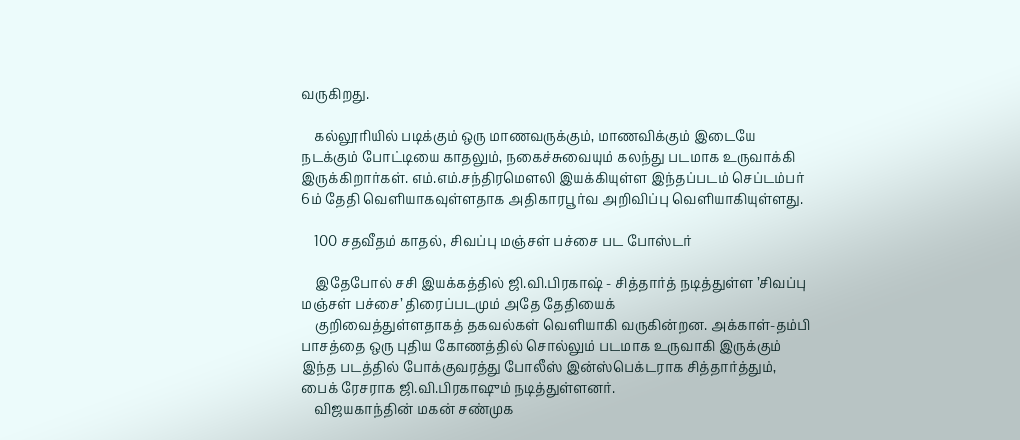வருகிறது.

    கல்லூரியில் படிக்கும் ஒரு மாணவருக்கும், மாணவிக்கும் இடையே நடக்கும் போட்டியை காதலும், நகைச்சுவையும் கலந்து படமாக உருவாக்கி இருக்கிறார்கள். எம்.எம்.சந்திரமௌலி இயக்கியுள்ள இந்தப்படம் செப்டம்பர் 6ம் தேதி வெளியாகவுள்ளதாக அதிகாரபூர்வ அறிவிப்பு வெளியாகியுள்ளது.

    100 சதவீதம் காதல், சிவப்பு மஞ்சள் பச்சை பட போஸ்டர்

    இதேபோல் சசி இயக்கத்தில் ஜி.வி.பிரகாஷ் - சித்தார்த் நடித்துள்ள ’சிவப்பு மஞ்சள் பச்சை’ திரைப்படமும் அதே தேதியைக்
    குறிவைத்துள்ளதாகத் தகவல்கள் வெளியாகி வருகின்றன. அக்காள்-தம்பி பாசத்தை ஒரு புதிய கோணத்தில் சொல்லும் படமாக உருவாகி இருக்கும் இந்த படத்தில் போக்குவரத்து போலீஸ் இன்ஸ்பெக்டராக சித்தார்த்தும், பைக் ரேசராக ஜி.வி.பிரகாஷும் நடித்துள்ளனர்.
    விஜயகாந்தின் மகன் சண்முக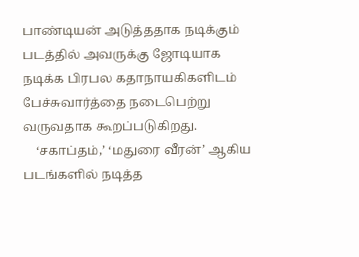பாண்டியன் அடுத்ததாக நடிக்கும் படத்தில் அவருக்கு ஜோடியாக நடிக்க பிரபல கதாநாயகிகளிடம் பேச்சுவார்த்தை நடைபெற்று வருவதாக கூறப்படுகிறது.
    ‘சகாப்தம்,’ ‘மதுரை வீரன்’ ஆகிய படங்களில் நடித்த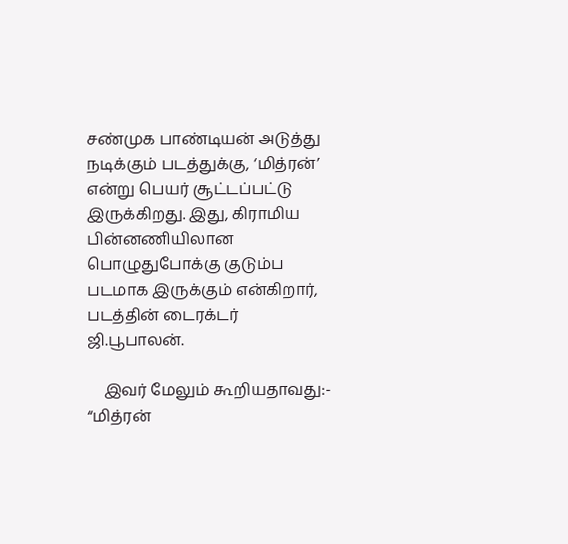சண்முக பாண்டியன் அடுத்து நடிக்கும் படத்துக்கு, ‘மித்ரன்’ என்று பெயர் சூட்டப்பட்டு இருக்கிறது. இது, கிராமிய பின்னணியிலான பொழுதுபோக்கு குடும்ப படமாக இருக்கும் என்கிறார், படத்தின் டைரக்டர் ஜி.பூபாலன்.

    இவர் மேலும் கூறியதாவது:- “மித்ரன்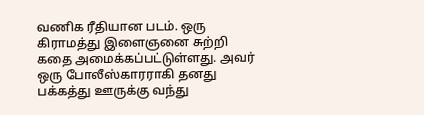வணிக ரீதியான படம். ஒரு கிராமத்து இளைஞனை சுற்றி கதை அமைக்கப்பட்டுள்ளது. அவர் ஒரு போலீஸ்காரராகி தனது பக்கத்து ஊருக்கு வந்து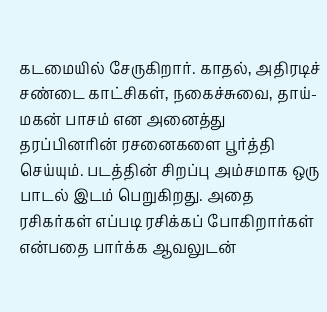கடமையில் சேருகிறார். காதல், அதிரடிச் சண்டை காட்சிகள், நகைச்சுவை, தாய்-மகன் பாசம் என அனைத்து தரப்பினரின் ரசனைகளை பூர்த்தி செய்யும். படத்தின் சிறப்பு அம்சமாக ஒரு பாடல் இடம் பெறுகிறது. அதை ரசிகர்கள் எப்படி ரசிக்கப் போகிறார்கள் என்பதை பார்க்க ஆவலுடன்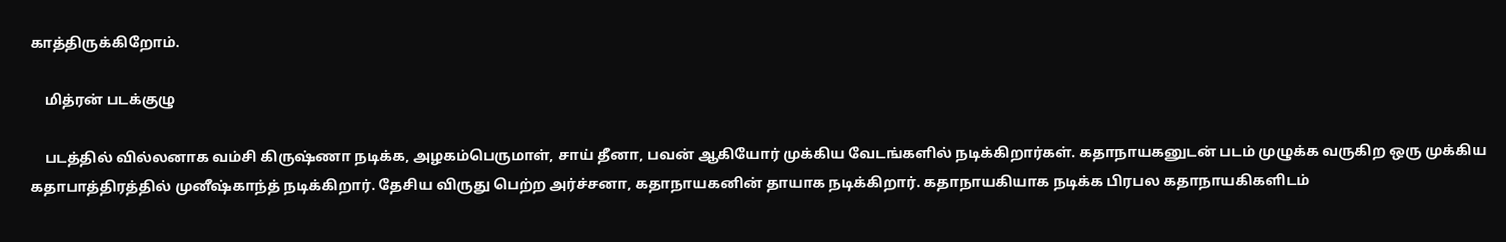காத்திருக்கிறோம்.

    மித்ரன் படக்குழு

    படத்தில் வில்லனாக வம்சி கிருஷ்ணா நடிக்க, அழகம்பெருமாள், சாய் தீனா, பவன் ஆகியோர் முக்கிய வேடங்களில் நடிக்கிறார்கள். கதாநாயகனுடன் படம் முழுக்க வருகிற ஒரு முக்கிய கதாபாத்திரத்தில் முனீஷ்காந்த் நடிக்கிறார். தேசிய விருது பெற்ற அர்ச்சனா, கதாநாயகனின் தாயாக நடிக்கிறார். கதாநாயகியாக நடிக்க பிரபல கதாநாயகிகளிடம்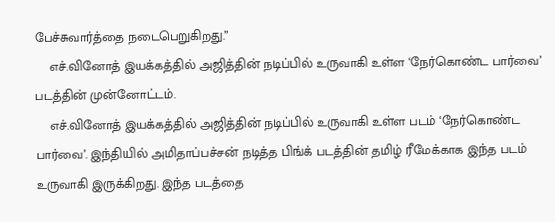பேச்சுவார்த்தை நடைபெறுகிறது.”
    எச்.வினோத் இயக்கத்தில் அஜித்தின் நடிப்பில் உருவாகி உள்ள ‘நேர்கொண்ட பார்வை’ படத்தின் முன்னோட்டம்.
    எச்.வினோத் இயக்கத்தில் அஜித்தின் நடிப்பில் உருவாகி உள்ள படம் ‘நேர்கொண்ட பார்வை’. இந்தியில் அமிதாப்பச்சன் நடித்த பிங்க் படத்தின் தமிழ் ரீமேக்காக இந்த படம் உருவாகி இருக்கிறது. இந்த படத்தை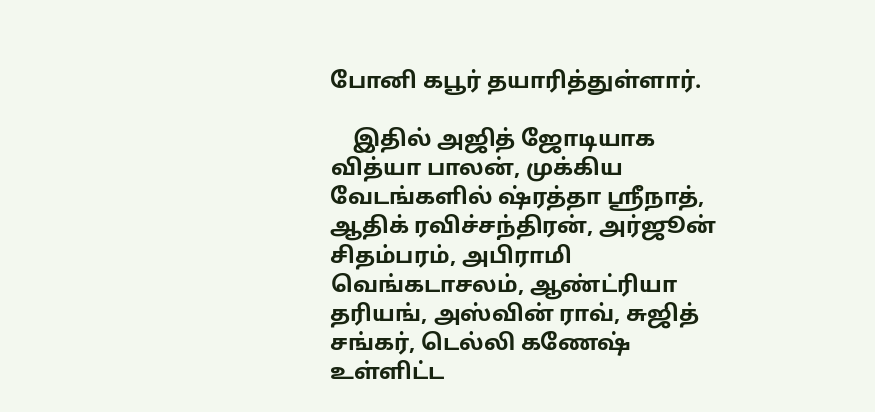போனி கபூர் தயாரித்துள்ளார்.

    இதில் அஜித் ஜோடியாக வித்யா பாலன், முக்கிய வேடங்களில் ஷ்ரத்தா ஸ்ரீநாத், ஆதிக் ரவிச்சந்திரன், அர்ஜூன் சிதம்பரம், அபிராமி வெங்கடாசலம், ஆண்ட்ரியா தரியங், அஸ்வின் ராவ், சுஜித் சங்கர், டெல்லி கணேஷ் உள்ளிட்ட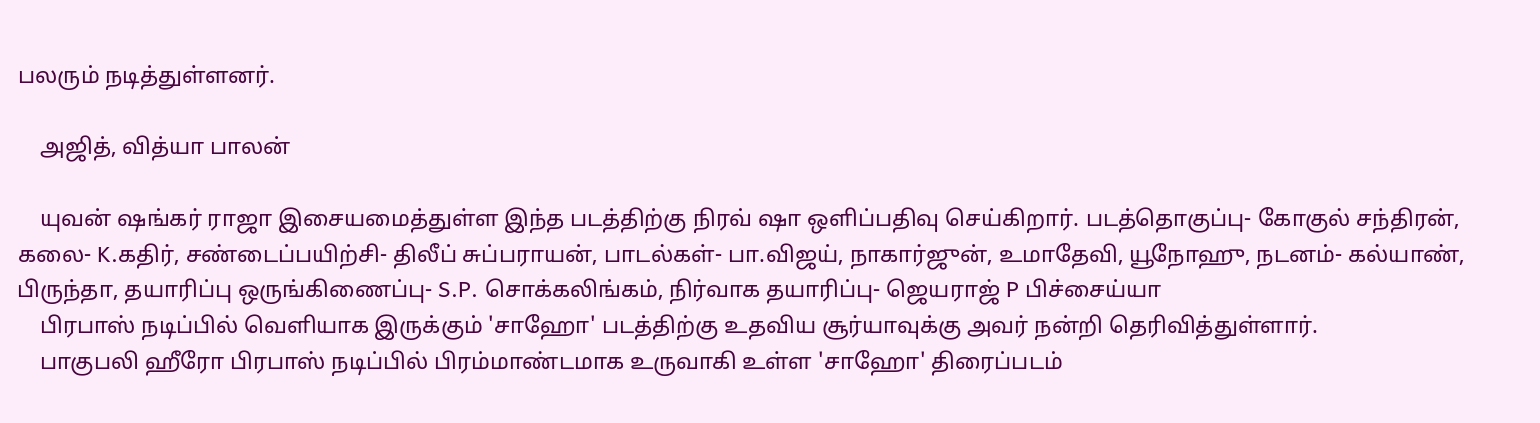பலரும் நடித்துள்ளனர்.

    அஜித், வித்யா பாலன்

    யுவன் ஷங்கர் ராஜா இசையமைத்துள்ள இந்த படத்திற்கு நிரவ் ஷா ஒளிப்பதிவு செய்கிறார். படத்தொகுப்பு- கோகுல் சந்திரன், கலை- K.கதிர், சண்டைப்பயிற்சி- திலீப் சுப்பராயன், பாடல்கள்- பா.விஜய், நாகார்ஜுன், உமாதேவி, யூநோஹு, நடனம்- கல்யாண், பிருந்தா, தயாரிப்பு ஒருங்கிணைப்பு- S.P. சொக்கலிங்கம், நிர்வாக தயாரிப்பு- ஜெயராஜ் P பிச்சைய்யா
    பிரபாஸ் நடிப்பில் வெளியாக இருக்கும் 'சாஹோ' படத்திற்கு உதவிய சூர்யாவுக்கு அவர் நன்றி தெரிவித்துள்ளார்.
    பாகுபலி ஹீரோ பிரபாஸ் நடிப்பில் பிரம்மாண்டமாக உருவாகி உள்ள 'சாஹோ' திரைப்படம்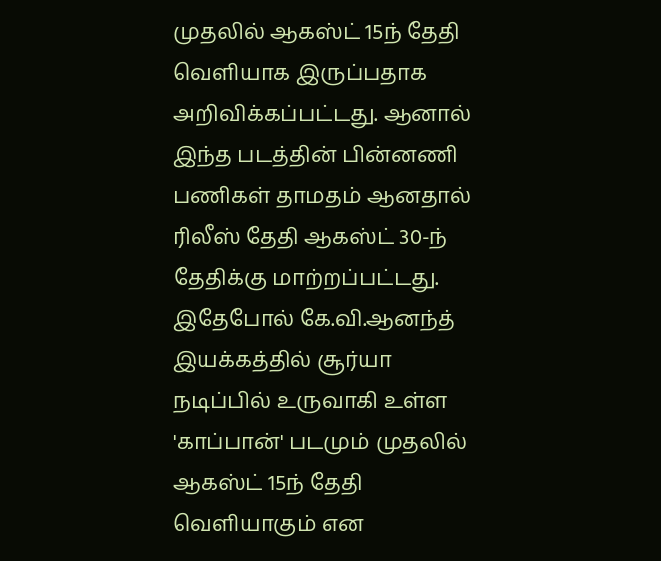முதலில் ஆகஸ்ட் 15ந் தேதி வெளியாக இருப்பதாக அறிவிக்கப்பட்டது. ஆனால் இந்த படத்தின் பின்னணி பணிகள் தாமதம் ஆனதால் ரிலீஸ் தேதி ஆகஸ்ட் 30-ந் தேதிக்கு மாற்றப்பட்டது. இதேபோல் கே.வி.ஆனந்த் இயக்கத்தில் சூர்யா நடிப்பில் உருவாகி உள்ள 'காப்பான்' படமும் முதலில் ஆகஸ்ட் 15ந் தேதி வெளியாகும் என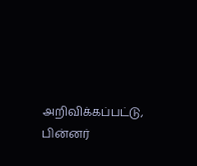அறிவிக்கப்பட்டு, பின்னர்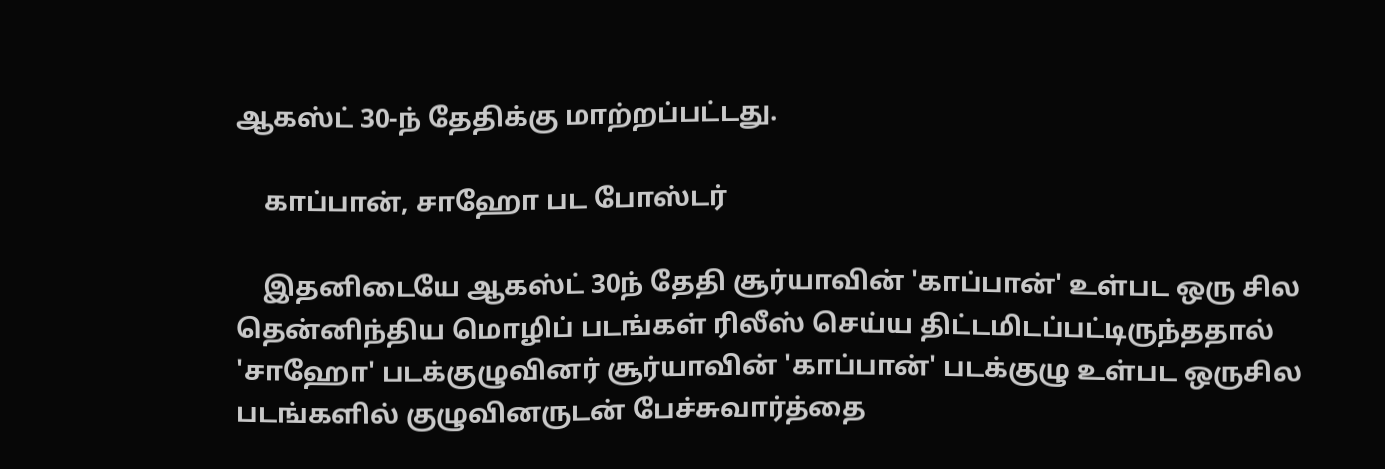ஆகஸ்ட் 30-ந் தேதிக்கு மாற்றப்பட்டது.

    காப்பான், சாஹோ பட போஸ்டர்

    இதனிடையே ஆகஸ்ட் 30ந் தேதி சூர்யாவின் 'காப்பான்' உள்பட ஒரு சில தென்னிந்திய மொழிப் படங்கள் ரிலீஸ் செய்ய திட்டமிடப்பட்டிருந்ததால் 'சாஹோ' படக்குழுவினர் சூர்யாவின் 'காப்பான்' படக்குழு உள்பட ஒருசில படங்களில் குழுவினருடன் பேச்சுவார்த்தை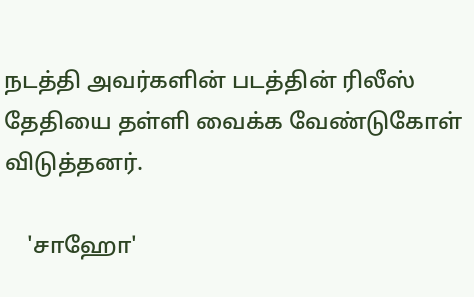நடத்தி அவர்களின் படத்தின் ரிலீஸ் தேதியை தள்ளி வைக்க வேண்டுகோள் விடுத்தனர்.

    'சாஹோ'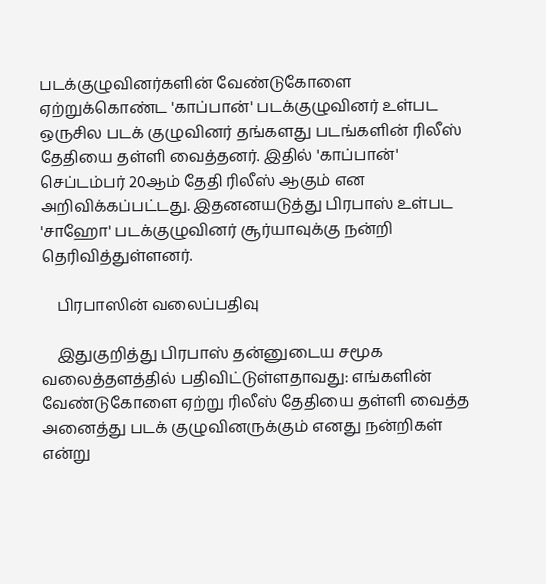படக்குழுவினர்களின் வேண்டுகோளை ஏற்றுக்கொண்ட 'காப்பான்' படக்குழுவினர் உள்பட ஒருசில படக் குழுவினர் தங்களது படங்களின் ரிலீஸ் தேதியை தள்ளி வைத்தனர். இதில் 'காப்பான்' செப்டம்பர் 20ஆம் தேதி ரிலீஸ் ஆகும் என அறிவிக்கப்பட்டது. இதனனயடுத்து பிரபாஸ் உள்பட 'சாஹோ' படக்குழுவினர் சூர்யாவுக்கு நன்றி தெரிவித்துள்ளனர்.

    பிரபாஸின் வலைப்பதிவு

    இதுகுறித்து பிரபாஸ் தன்னுடைய சமூக வலைத்தளத்தில் பதிவிட்டுள்ளதாவது: எங்களின் வேண்டுகோளை ஏற்று ரிலீஸ் தேதியை தள்ளி வைத்த அனைத்து படக் குழுவினருக்கும் எனது நன்றிகள் என்று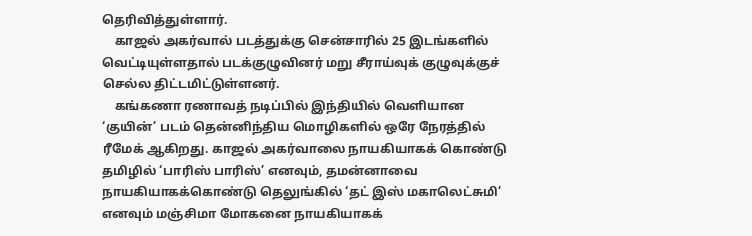தெரிவித்துள்ளார்.
    காஜல் அகர்வால் படத்துக்கு சென்சாரில் 25 இடங்களில் வெட்டியுள்ளதால் படக்குழுவினர் மறு சீராய்வுக் குழுவுக்குச் செல்ல திட்டமிட்டுள்ளனர்.
    கங்கணா ரணாவத் நடிப்பில் இந்தியில் வெளியான ‘குயின்’ படம் தென்னிந்திய மொழிகளில் ஒரே நேரத்தில் ரீமேக் ஆகிறது. காஜல் அகர்வாலை நாயகியாகக் கொண்டு தமிழில் ‘பாரிஸ் பாரிஸ்’ எனவும், தமன்னாவை நாயகியாகக்கொண்டு தெலுங்கில் ‘தட் இஸ் மகாலெட்சுமி’ எனவும் மஞ்சிமா மோகனை நாயகியாகக்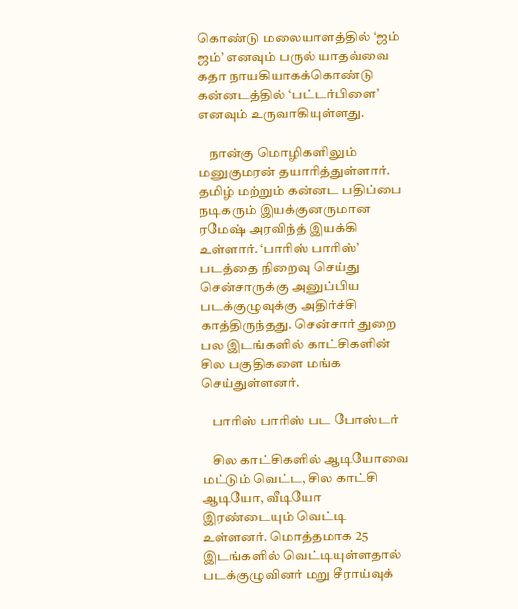கொண்டு மலையாளத்தில் ‘ஜம் ஜம்’ எனவும் பருல் யாதவ்வை கதா நாயகியாகக்கொண்டு கன்னடத்தில் ‘பட்டர்பிளை’ எனவும் உருவாகியுள்ளது.

    நான்கு மொழிகளிலும் மனுகுமரன் தயாரித்துள்ளார். தமிழ் மற்றும் கன்னட பதிப்பை நடிகரும் இயக்குனருமான ரமேஷ் அரவிந்த் இயக்கி உள்ளார். ‘பாரிஸ் பாரிஸ்’ படத்தை நிறைவு செய்து சென்சாருக்கு அனுப்பிய படக்குழுவுக்கு அதிர்ச்சி காத்திருந்தது. சென்சார் துறை பல இடங்களில் காட்சிகளின் சில பகுதிகளை மங்க செய்துள்ளனர்.

    பாரிஸ் பாரிஸ் பட போஸ்டர்

    சில காட்சிகளில் ஆடியோவை மட்டும் வெட்ட, சில காட்சி ஆடியோ, வீடியோ இரண்டையும் வெட்டி உள்ளனர். மொத்தமாக 25 இடங்களில் வெட்டியுள்ளதால் படக்குழுவினர் மறு சீராய்வுக்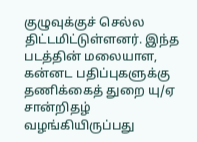குழுவுக்குச் செல்ல திட்டமிட்டுள்ளனர். இந்த படத்தின் மலையாள, கன்னட பதிப்புகளுக்கு தணிக்கைத் துறை யு/ஏ சான்றிதழ் வழங்கியிருப்பது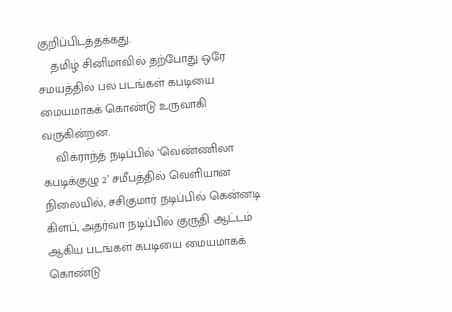குறிப்பிடத்தக்கது.
    தமிழ் சினிமாவில் தற்போது ஒரே சமயத்தில் பல படங்கள் கபடியை மையமாகக் கொண்டு உருவாகி வருகின்றன.
    விக்ராந்த் நடிப்பில் ‘வெண்ணிலா கபடிக்குழு 2’ சமீபத்தில் வெளியான நிலையில், சசிகுமார் நடிப்பில் கென்னடி கிளப், அதர்வா நடிப்பில் குருதி ஆட்டம் ஆகிய படங்கள் கபடியை மையமாகக் கொண்டு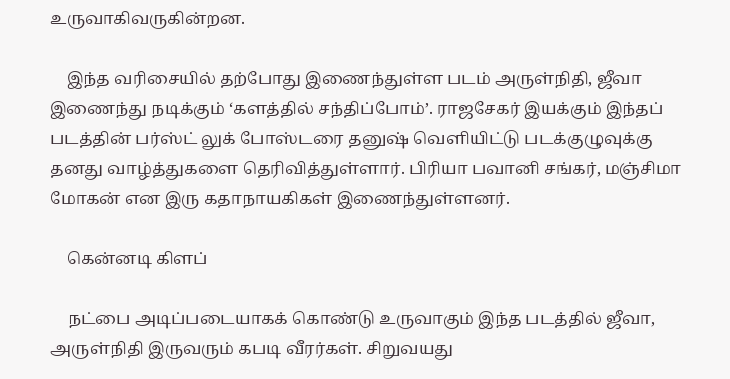உருவாகிவருகின்றன.

    இந்த வரிசையில் தற்போது இணைந்துள்ள படம் அருள்நிதி, ஜீவா இணைந்து நடிக்கும் ‘களத்தில் சந்திப்போம்’. ராஜசேகர் இயக்கும் இந்தப் படத்தின் பர்ஸ்ட் லுக் போஸ்டரை தனுஷ் வெளியிட்டு படக்குழுவுக்கு தனது வாழ்த்துகளை தெரிவித்துள்ளார். பிரியா பவானி சங்கர், மஞ்சிமா மோகன் என இரு கதாநாயகிகள் இணைந்துள்ளனர்.

    கென்னடி கிளப்

    நட்பை அடிப்படையாகக் கொண்டு உருவாகும் இந்த படத்தில் ஜீவா, அருள்நிதி இருவரும் கபடி வீரர்கள். சிறுவயது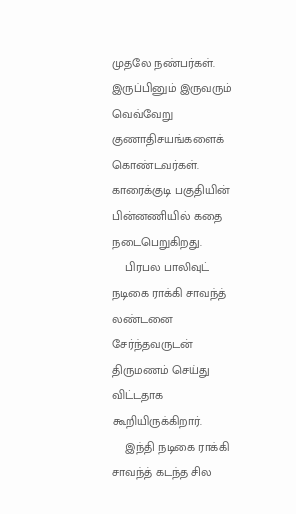முதலே நண்பர்கள். இருப்பினும் இருவரும் வெவ்வேறு குணாதிசயங்களைக் கொண்டவர்கள். காரைக்குடி பகுதியின் பின்னணியில் கதை நடைபெறுகிறது.
    பிரபல பாலிவுட் நடிகை ராக்கி சாவந்த் லண்டனை சேர்ந்தவருடன் திருமணம் செய்து விட்டதாக கூறியிருக்கிறார்.
    இந்தி நடிகை ராக்கி சாவந்த் கடந்த சில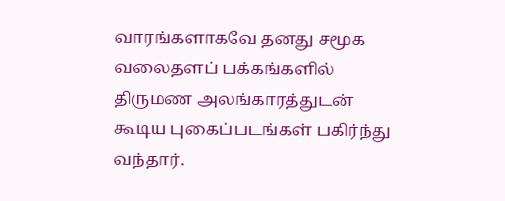வாரங்களாகவே தனது சமூக வலைதளப் பக்கங்களில் திருமண அலங்காரத்துடன் கூடிய புகைப்படங்கள் பகிர்ந்து வந்தார்.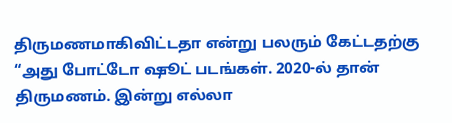திருமணமாகிவிட்டதா என்று பலரும் கேட்டதற்கு “அது போட்டோ ஷூட் படங்கள். 2020-ல் தான் திருமணம். இன்று எல்லா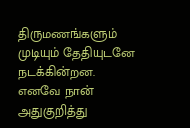திருமணங்களும் முடியும் தேதியுடனே நடக்கின்றன. எனவே நான் அதுகுறித்து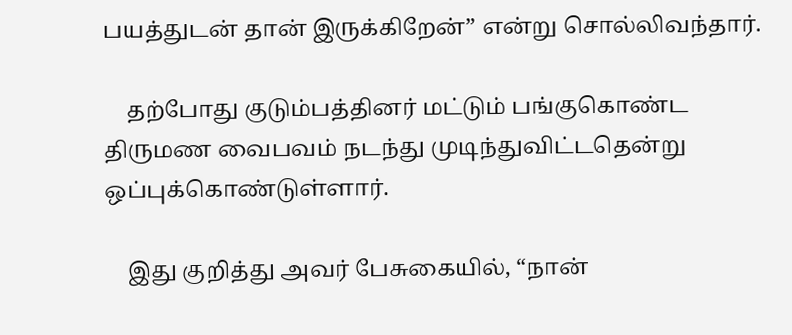பயத்துடன் தான் இருக்கிறேன்” என்று சொல்லிவந்தார்.

    தற்போது குடும்பத்தினர் மட்டும் பங்குகொண்ட திருமண வைபவம் நடந்து முடிந்துவிட்டதென்று ஒப்புக்கொண்டுள்ளார்.

    இது குறித்து அவர் பேசுகையில், “நான்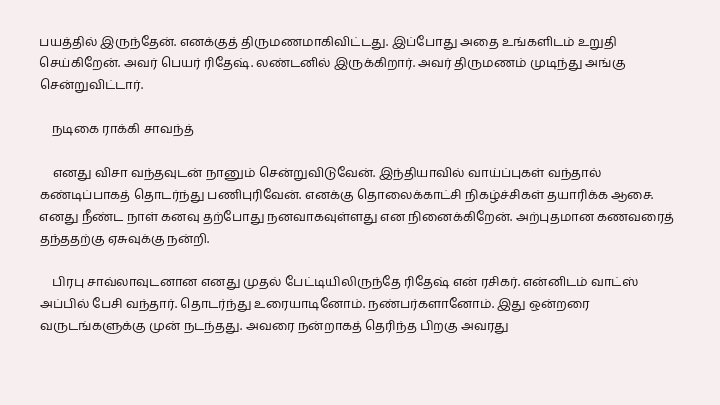பயத்தில் இருந்தேன். எனக்குத் திருமணமாகிவிட்டது. இப்போது அதை உங்களிடம் உறுதி செய்கிறேன். அவர் பெயர் ரிதேஷ். லண்டனில் இருக்கிறார். அவர் திருமணம் முடிந்து அங்கு சென்றுவிட்டார்.

    நடிகை ராக்கி சாவந்த்

    எனது விசா வந்தவுடன் நானும் சென்றுவிடுவேன். இந்தியாவில் வாய்ப்புகள் வந்தால் கண்டிப்பாகத் தொடர்ந்து பணிபுரிவேன். எனக்கு தொலைக்காட்சி நிகழ்ச்சிகள் தயாரிக்க ஆசை. எனது நீண்ட நாள் கனவு தற்போது நனவாகவுள்ளது என நினைக்கிறேன். அற்புதமான கணவரைத் தந்ததற்கு ஏசுவுக்கு நன்றி.

    பிரபு சாவ்லாவுடனான எனது முதல் பேட்டியிலிருந்தே ரிதேஷ் என் ரசிகர். என்னிடம் வாட்ஸ் அப்பில் பேசி வந்தார். தொடர்ந்து உரையாடினோம். நண்பர்களானோம். இது ஒன்றரை வருடங்களுக்கு முன் நடந்தது. அவரை நன்றாகத் தெரிந்த பிறகு அவரது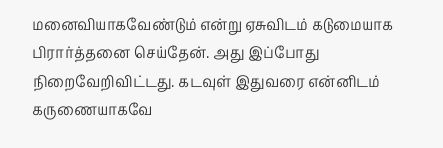மனைவியாகவேண்டும் என்று ஏசுவிடம் கடுமையாக பிரார்த்தனை செய்தேன். அது இப்போது நிறைவேறிவிட்டது. கடவுள் இதுவரை என்னிடம் கருணையாகவே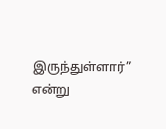இருந்துள்ளார்” என்று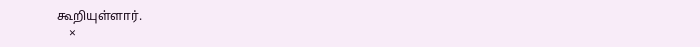கூறியுள்ளார்.
    ×